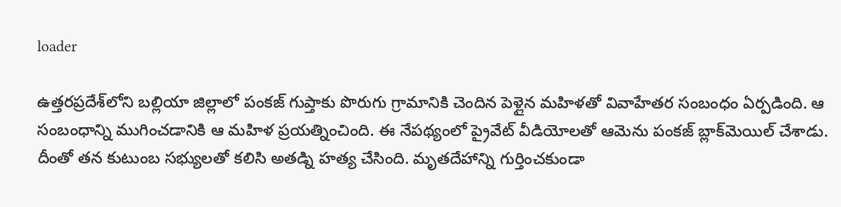loader

ఉత్తరప్రదేశ్‌లోని బల్లియా జిల్లాలో పంకజ్ గుప్తాకు పొరుగు గ్రామానికి చెందిన పెళ్లైన మహిళతో వివాహేతర సంబంధం ఏర్పడింది. ఆ సంబంధాన్ని ముగించడానికి ఆ మహిళ ప్రయత్నించింది. ఈ నేపథ్యంలో ప్రైవేట్‌ వీడియోలతో ఆమెను పంకజ్‌ బ్లాక్‌మెయిల్‌ చేశాడు. దీంతో తన కుటుంబ సభ్యులతో కలిసి అతడ్ని హత్య చేసింది. మృతదేహాన్ని గుర్తించకుండా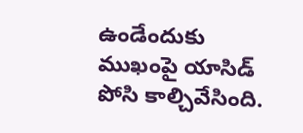ఉండేందుకు ముఖంపై యాసిడ్‌ పోసి కాల్చివేసింది.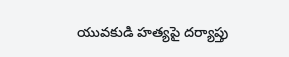యువకుడి హత్యపై దర్యాప్తు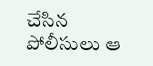చేసిన పోలీసులు ఆ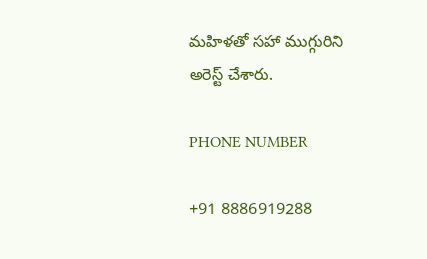మహిళతో సహా ముగ్గురిని అరెస్ట్‌ చేశారు.

PHONE NUMBER

+91 8886919288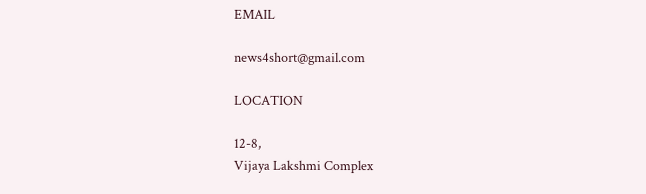EMAIL

news4short@gmail.com

LOCATION

12-8,
Vijaya Lakshmi Complex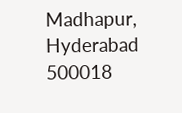Madhapur,
Hyderabad 500018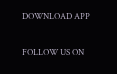DOWNLOAD APP

FOLLOW US ON